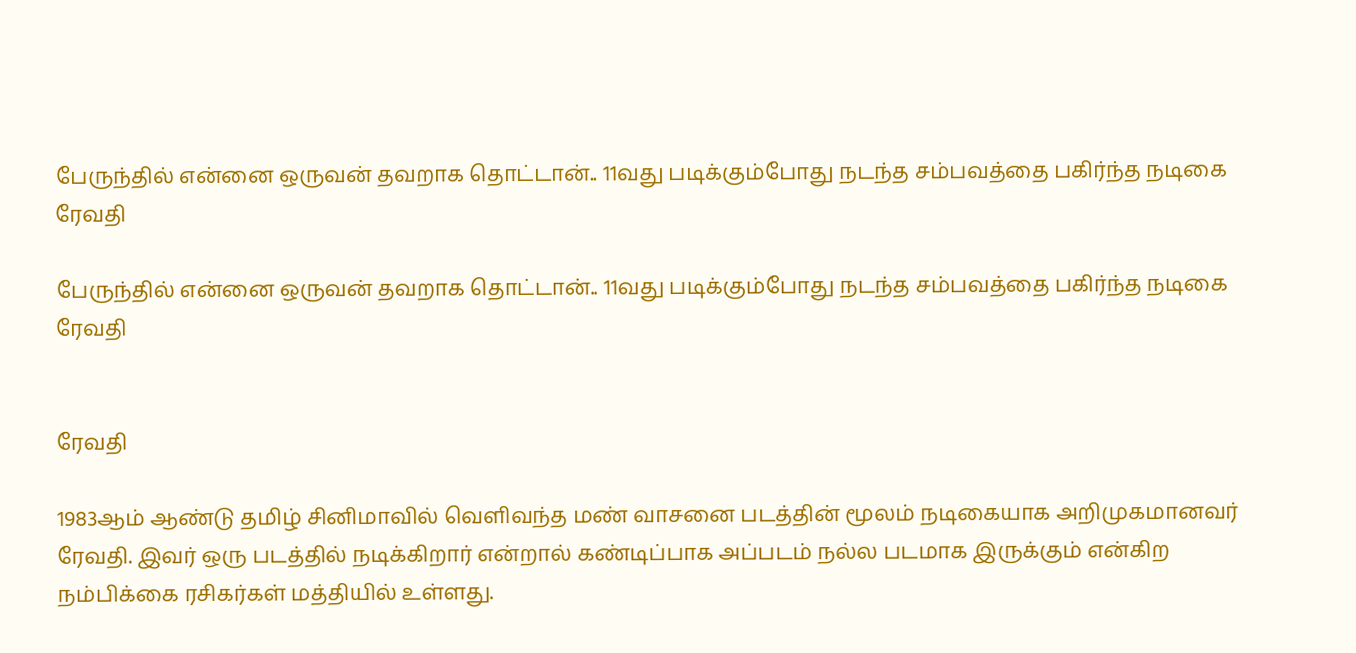பேருந்தில் என்னை ஒருவன் தவறாக தொட்டான்.. 11வது படிக்கும்போது நடந்த சம்பவத்தை பகிர்ந்த நடிகை ரேவதி

பேருந்தில் என்னை ஒருவன் தவறாக தொட்டான்.. 11வது படிக்கும்போது நடந்த சம்பவத்தை பகிர்ந்த நடிகை ரேவதி


ரேவதி

1983ஆம் ஆண்டு தமிழ் சினிமாவில் வெளிவந்த மண் வாசனை படத்தின் மூலம் நடிகையாக அறிமுகமானவர் ரேவதி. இவர் ஒரு படத்தில் நடிக்கிறார் என்றால் கண்டிப்பாக அப்படம் நல்ல படமாக இருக்கும் என்கிற நம்பிக்கை ரசிகர்கள் மத்தியில் உள்ளது.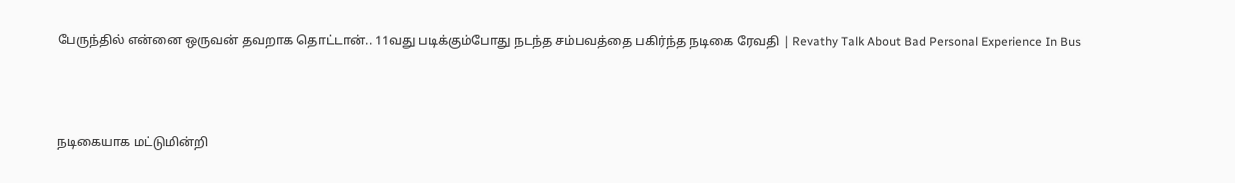பேருந்தில் என்னை ஒருவன் தவறாக தொட்டான்.. 11வது படிக்கும்போது நடந்த சம்பவத்தை பகிர்ந்த நடிகை ரேவதி | Revathy Talk About Bad Personal Experience In Bus



நடிகையாக மட்டுமின்றி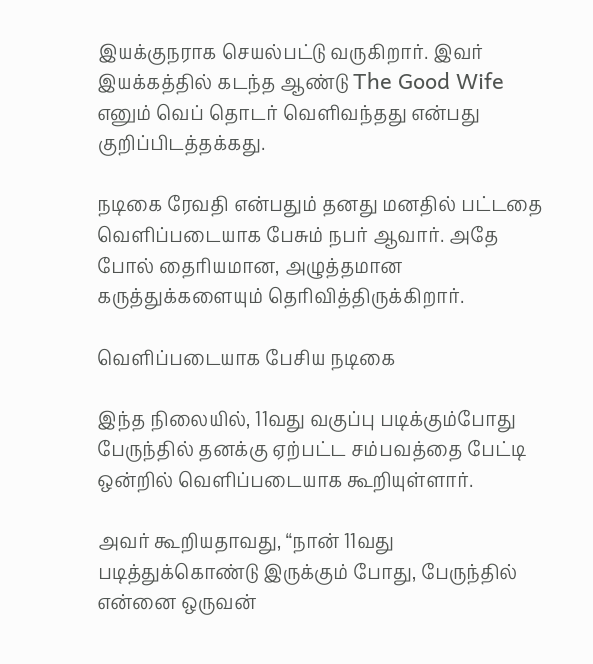இயக்குநராக செயல்பட்டு வருகிறார். இவர் இயக்கத்தில் கடந்த ஆண்டு The Good Wife எனும் வெப் தொடர் வெளிவந்தது என்பது குறிப்பிடத்தக்கது.

நடிகை ரேவதி என்பதும் தனது மனதில் பட்டதை வெளிப்படையாக பேசும் நபர் ஆவார். அதே போல் தைரியமான, அழுத்தமான கருத்துக்களையும் தெரிவித்திருக்கிறார்.

வெளிப்படையாக பேசிய நடிகை

இந்த நிலையில், 11வது வகுப்பு படிக்கும்போது பேருந்தில் தனக்கு ஏற்பட்ட சம்பவத்தை பேட்டி ஒன்றில் வெளிப்படையாக கூறியுள்ளார்.

அவர் கூறியதாவது, “நான் 11வது படித்துக்கொண்டு இருக்கும் போது, பேருந்தில் என்னை ஒருவன்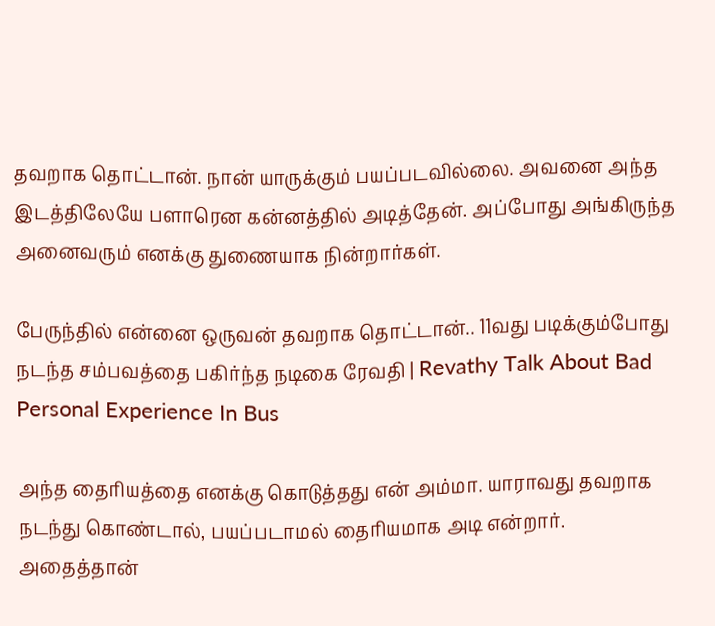தவறாக தொட்டான். நான் யாருக்கும் பயப்படவில்லை. அவனை அந்த இடத்திலேயே பளாரென கன்னத்தில் அடித்தேன். அப்போது அங்கிருந்த அனைவரும் எனக்கு துணையாக நின்றார்கள்.

பேருந்தில் என்னை ஒருவன் தவறாக தொட்டான்.. 11வது படிக்கும்போது நடந்த சம்பவத்தை பகிர்ந்த நடிகை ரேவதி | Revathy Talk About Bad Personal Experience In Bus

அந்த தைரியத்தை எனக்கு கொடுத்தது என் அம்மா. யாராவது தவறாக நடந்து கொண்டால், பயப்படாமல் தைரியமாக அடி என்றார். அதைத்தான்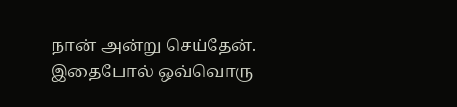நான் அன்று செய்தேன். இதைபோல் ஒவ்வொரு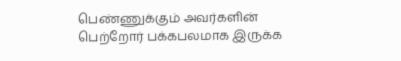பெண்ணுக்கும் அவர்களின் பெற்றோர் பக்கபலமாக இருக்க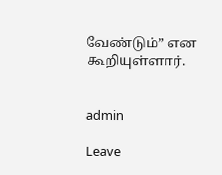வேண்டும்” என கூறியுள்ளார்.


admin

Leave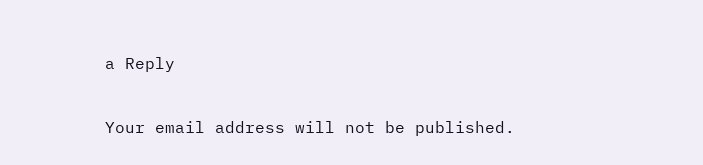a Reply

Your email address will not be published.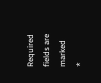Required fields are marked *